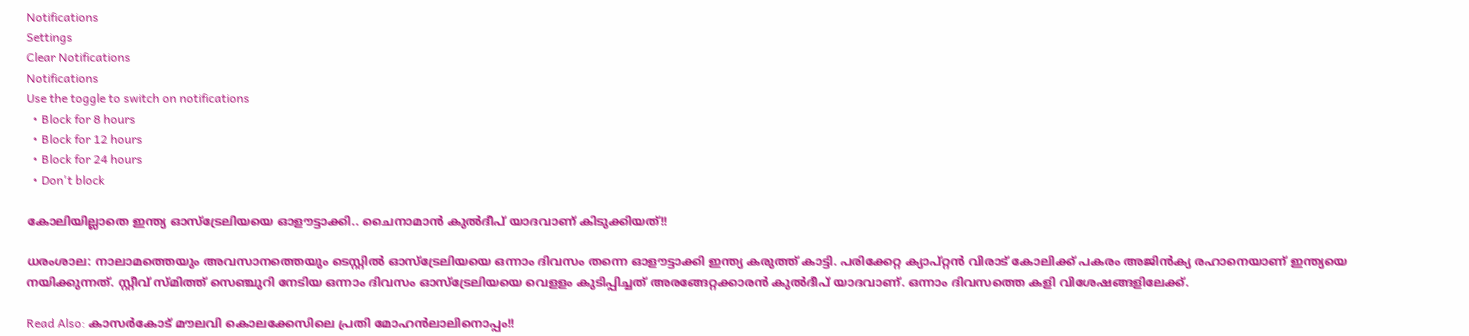Notifications
Settings
Clear Notifications
Notifications
Use the toggle to switch on notifications
  • Block for 8 hours
  • Block for 12 hours
  • Block for 24 hours
  • Don't block

കോലിയില്ലാതെ ഇന്ത്യ ഓസ്‌ട്രേലിയയെ ഓളൗട്ടാക്കി.. ചൈനാമാന്‍ കുല്‍ദീപ് യാദവാണ് കിടുക്കിയത്!!

ധരംശാല: നാലാമത്തെയും അവസാനത്തെയും ടെസ്റ്റില്‍ ഓസ്‌ട്രേലിയയെ ഒന്നാം ദിവസം തന്നെ ഓളൗട്ടാക്കി ഇന്ത്യ കരുത്ത് കാട്ടി. പരിക്കേറ്റ ക്യാപ്റ്റന്‍ വിരാട് കോലിക്ക് പകരം അജിന്‍ക്യ രഹാനെയാണ് ഇന്ത്യയെ നയിക്കുന്നത്. സ്റ്റീവ് സ്മിത്ത് സെഞ്ചുറി നേടിയ ഒന്നാം ദിവസം ഓസ്‌ട്രേലിയയെ വെളളം കുടിപ്പിച്ചത് അരങ്ങേറ്റക്കാരന്‍ കുല്‍ദീപ് യാദവാണ്. ഒന്നാം ദിവസത്തെ കളി വിശേഷങ്ങളിലേക്ക്.

Read Also: കാസര്‍കോട് മൗലവി കൊലക്കേസിലെ പ്രതി മോഹന്‍ലാലിനൊപ്പം!!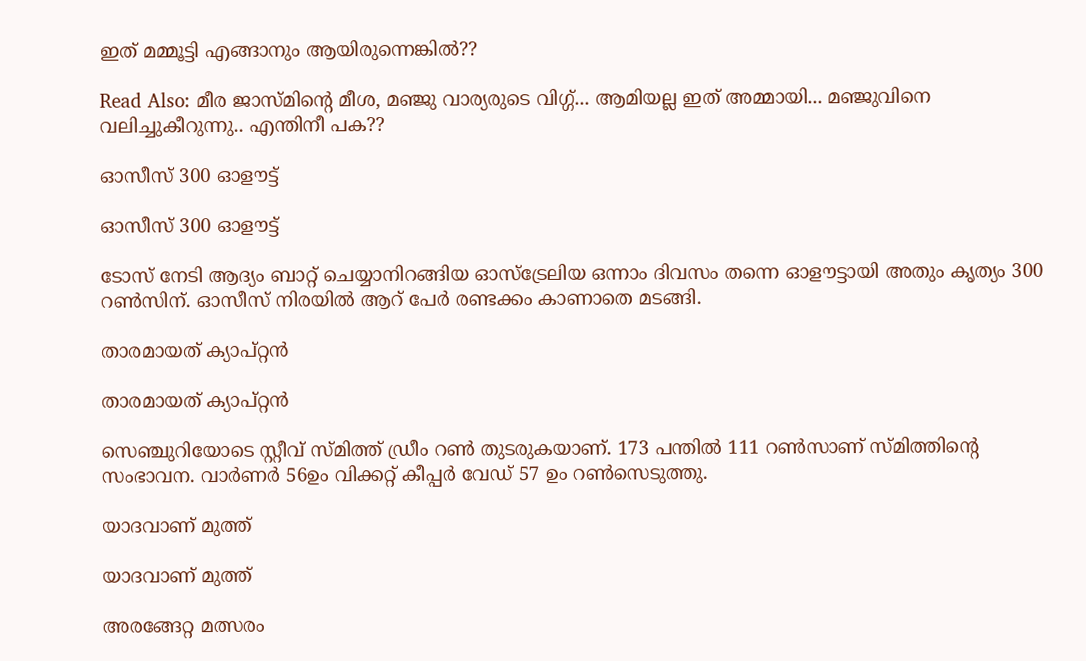ഇത് മമ്മൂട്ടി എങ്ങാനും ആയിരുന്നെങ്കില്‍??

Read Also: മീര ജാസ്മിന്റെ മീശ, മഞ്ജു വാര്യരുടെ വിഗ്ഗ്... ആമിയല്ല ഇത് അമ്മായി... മഞ്ജുവിനെ വലിച്ചുകീറുന്നു.. എന്തിനീ പക??

ഓസീസ് 300 ഓളൗട്ട്

ഓസീസ് 300 ഓളൗട്ട്

ടോസ് നേടി ആദ്യം ബാറ്റ് ചെയ്യാനിറങ്ങിയ ഓസ്‌ട്രേലിയ ഒന്നാം ദിവസം തന്നെ ഓളൗട്ടായി അതും കൃത്യം 300 റണ്‍സിന്. ഓസീസ് നിരയില്‍ ആറ് പേര്‍ രണ്ടക്കം കാണാതെ മടങ്ങി.

താരമായത് ക്യാപ്റ്റന്‍

താരമായത് ക്യാപ്റ്റന്‍

സെഞ്ചുറിയോടെ സ്റ്റീവ് സ്മിത്ത് ഡ്രീം റണ്‍ തുടരുകയാണ്. 173 പന്തില്‍ 111 റണ്‍സാണ് സ്മിത്തിന്റെ സംഭാവന. വാര്‍ണര്‍ 56ഉം വിക്കറ്റ് കീപ്പര്‍ വേഡ് 57 ഉം റണ്‍സെടുത്തു.

യാദവാണ് മുത്ത്

യാദവാണ് മുത്ത്

അരങ്ങേറ്റ മത്സരം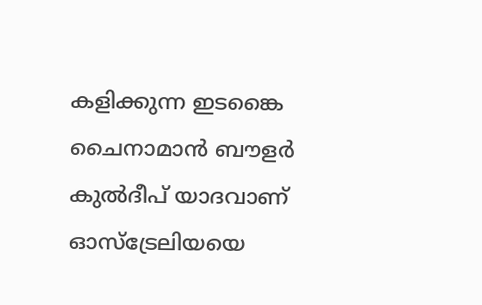കളിക്കുന്ന ഇടങ്കൈ ചൈനാമാന്‍ ബൗളര്‍ കുല്‍ദീപ് യാദവാണ് ഓസ്‌ട്രേലിയയെ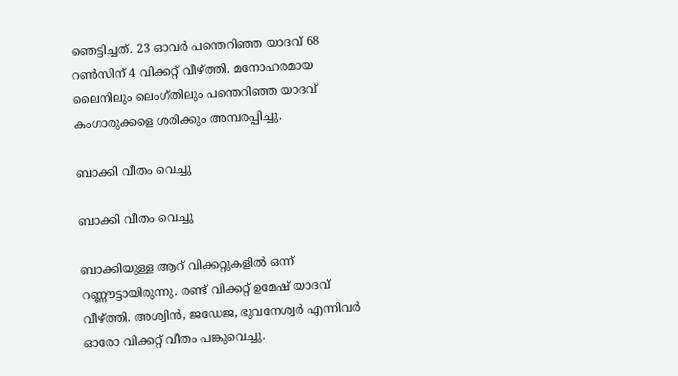ഞെട്ടിച്ചത്. 23 ഓവര്‍ പന്തെറിഞ്ഞ യാദവ് 68 റണ്‍സിന് 4 വിക്കറ്റ് വീഴ്ത്തി. മനോഹരമായ ലൈനിലും ലെംഗ്തിലും പന്തെറിഞ്ഞ യാദവ് കംഗാരുക്കളെ ശരിക്കും അമ്പരപ്പിച്ചു.

ബാക്കി വീതം വെച്ചു

ബാക്കി വീതം വെച്ചു

ബാക്കിയുള്ള ആറ് വിക്കറ്റുകളില്‍ ഒന്ന് റണ്ണൗട്ടായിരുന്നു. രണ്ട് വിക്കറ്റ് ഉമേഷ് യാദവ് വീഴ്ത്തി. അശ്വിന്‍, ജഡേജ, ഭുവനേശ്വര്‍ എന്നിവര്‍ ഓരോ വിക്കറ്റ് വീതം പങ്കുവെച്ചു.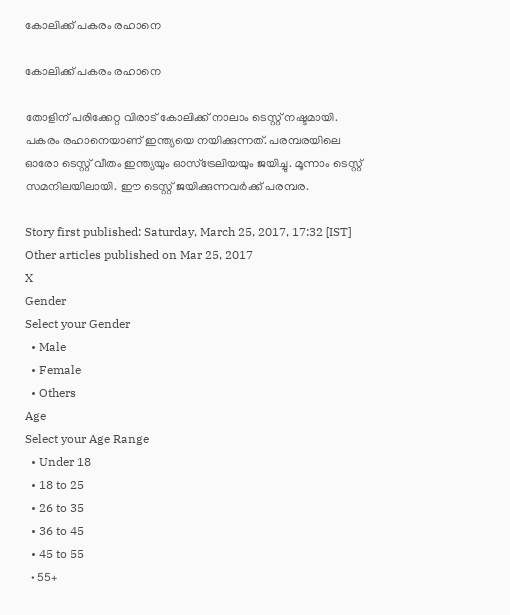കോലിക്ക് പകരം രഹാനെ

കോലിക്ക് പകരം രഹാനെ

തോളിന് പരിക്കേറ്റ വിരാട് കോലിക്ക് നാലാം ടെസ്റ്റ് നഷ്ടമായി. പകരം രഹാനെയാണ് ഇന്ത്യയെ നയിക്കുന്നത്. പരമ്പരയിലെ ഓരോ ടെസ്റ്റ് വീതം ഇന്ത്യയും ഓസ്‌ട്രേലിയയും ജയിച്ചു. മൂന്നാം ടെസ്റ്റ് സമനിലയിലായി. ഈ ടെസ്റ്റ് ജയിക്കുന്നവര്‍ക്ക് പരമ്പര.

Story first published: Saturday, March 25, 2017, 17:32 [IST]
Other articles published on Mar 25, 2017
X
Gender
Select your Gender
  • Male
  • Female
  • Others
Age
Select your Age Range
  • Under 18
  • 18 to 25
  • 26 to 35
  • 36 to 45
  • 45 to 55
  • 55+